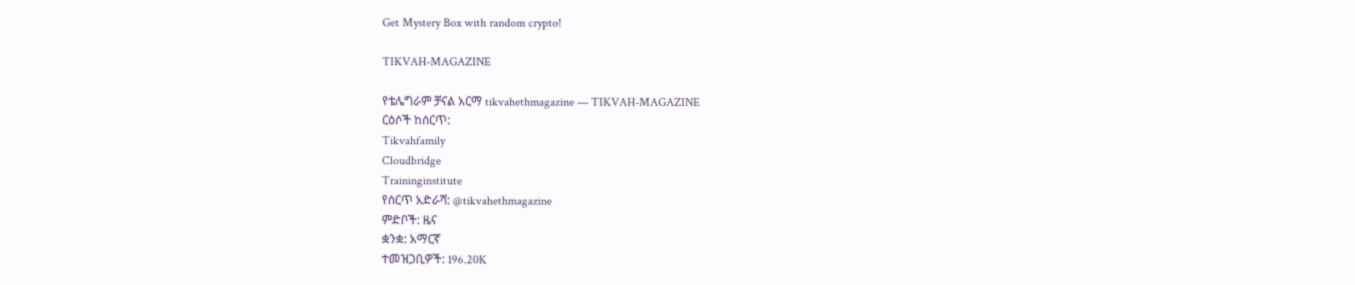Get Mystery Box with random crypto!

TIKVAH-MAGAZINE

የቴሌግራም ቻናል አርማ tikvahethmagazine — TIKVAH-MAGAZINE
ርዕሶች ከሰርጥ:
Tikvahfamily
Cloudbridge
Traininginstitute
የሰርጥ አድራሻ: @tikvahethmagazine
ምድቦች: ዜና
ቋንቋ: አማርኛ
ተመዝጋቢዎች: 196.20K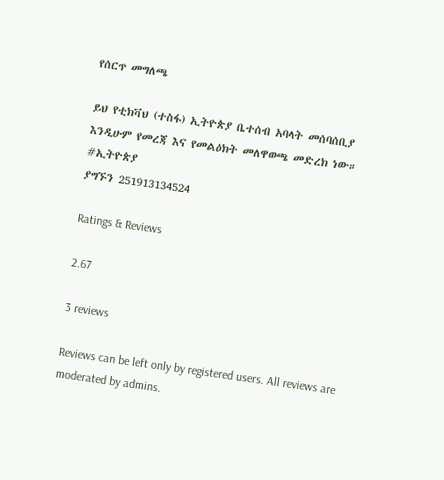የሰርጥ መግለጫ

ይህ የቲክቫህ (ተስፋ) ኢትዮጵያ ቤተሰብ አባላት መሰባሰቢያ እንዲሁም የመረጃ እና የመልዕክት መለዋወጫ መድረክ ነው።
#ኢትዮጵያ
ያግኙን 251913134524

Ratings & Reviews

2.67

3 reviews

Reviews can be left only by registered users. All reviews are moderated by admins.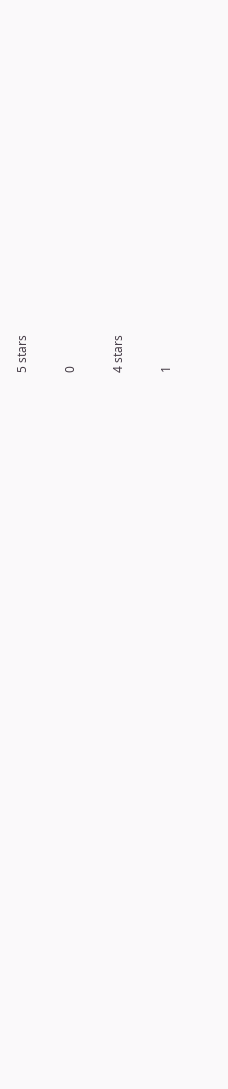5 stars

0

4 stars

1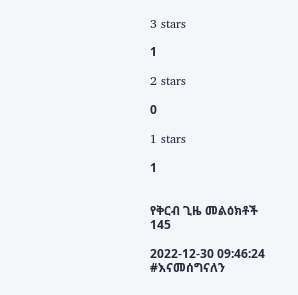3 stars

1

2 stars

0

1 stars

1


የቅርብ ጊዜ መልዕክቶች 145

2022-12-30 09:46:24
#እናመሰግናለን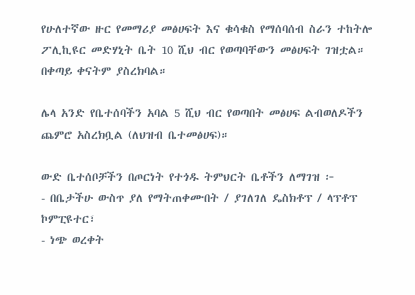የሁለተኛው ዙር የመማሪያ መፅሀፍት እና ቁሳቁስ የማሰባሰብ ስራን ተከትሎ ፖሊኪዩር መድሃኒት ቤት 10 ሺህ ብር የወጣባቸውን መፅሀፍት ገዝቷል። በቀጣይ ቀናትም ያስረክባል።

ሌላ አንድ የቤተሰባችን አባል 5 ሺህ ብር የወጣበት መፅሀፍ ልብወለዶችን ጨምሮ አስረክቧል (ለህዝብ ቤተመፅሀፍ)።

ውድ ቤተሰቦቻችን በጦርነት የተጎዱ ትምህርት ቤቶችን ለማገዝ ፦
- በቤታችሁ ውስጥ ያለ የማትጠቀሙበት / ያገለገለ ዴስክቶፕ / ላፕቶፕ ኮምፒዩተር፣
- ነጭ ወረቀት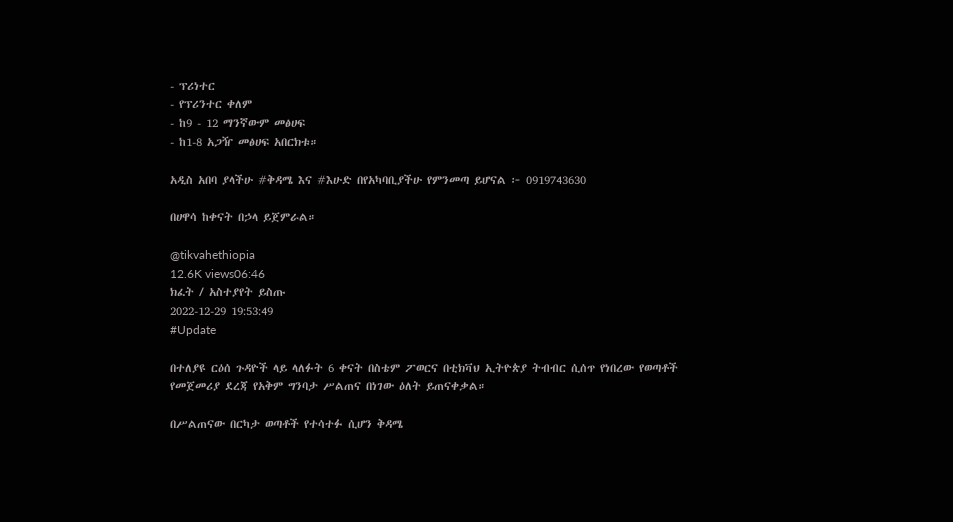- ፕሪነተር
- የፕሪንተር ቀለም
- ከ9 - 12 ማንኛውም መፅሀፍ
- ከ1-8 አጋዥ መፅሀፍ አበርክቱ።

አዲስ አበባ ያላችሁ #ቅዳሜ እና #እሁድ በየአካባቢያችሁ የምንመጣ ይሆናል ፦ 0919743630

በሀዋሳ ከቀናት በኃላ ይጀምራል።

@tikvahethiopia
12.6K views06:46
ክፈት / አስተያየት ይስጡ
2022-12-29 19:53:49
#Update

በተለያዩ ርዕሰ ጉዳዮች ላይ ላለፉት 6 ቀናት በስቴም ፖወርና በቲክቫህ ኢትዮጵያ ትብብር ሲሰጥ የነበረው የወጣቶች የመጀመሪያ ደረጃ የአቅም ግንባታ ሥልጠና በነገው ዕለት ይጠናቀቃል።

በሥልጠናው በርካታ ወጣቶች የተሳተፉ ሲሆን ቅዳሜ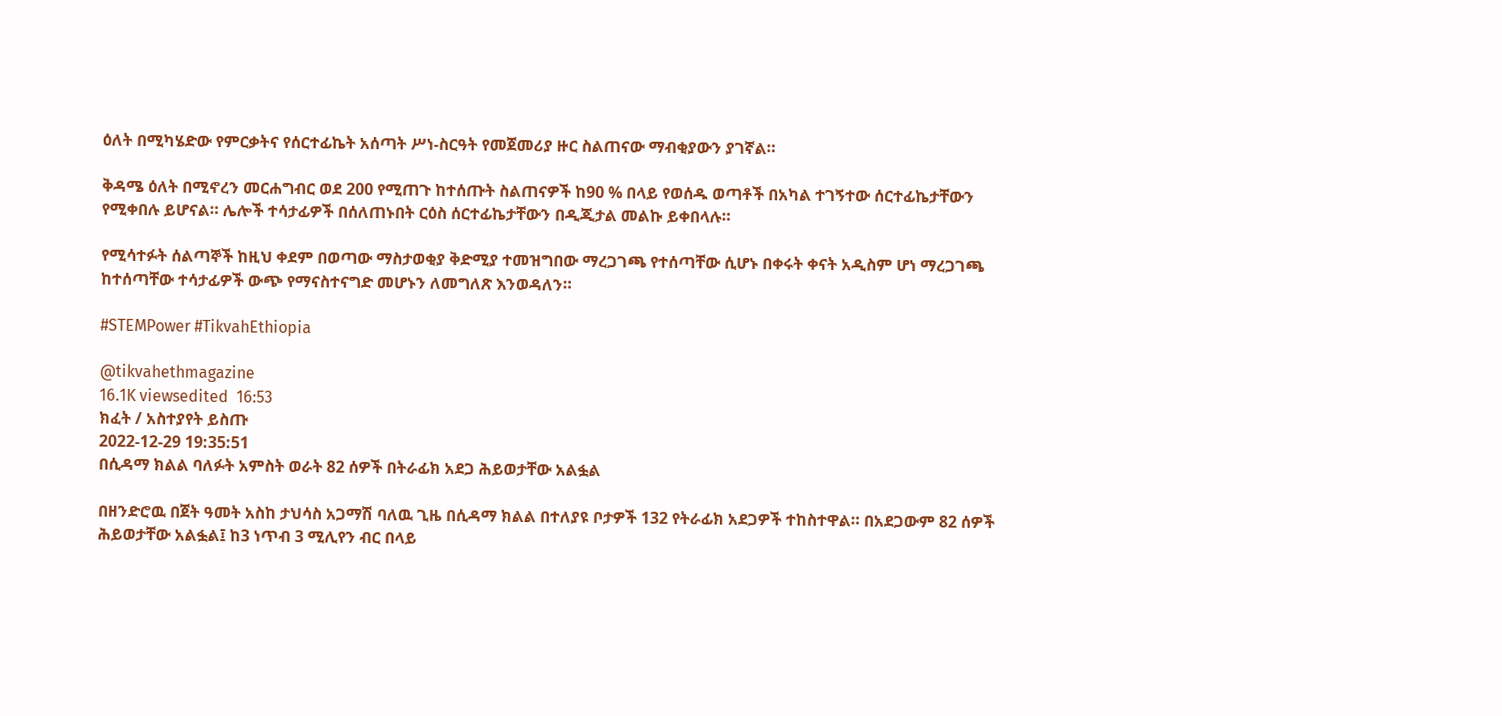ዕለት በሚካሄድው የምርቃትና የሰርተፊኬት አሰጣት ሥነ-ስርዓት የመጀመሪያ ዙር ስልጠናው ማብቂያውን ያገኛል።

ቅዳሜ ዕለት በሚኖረን መርሐግብር ወደ 200 የሚጠጉ ከተሰጡት ስልጠናዎች ከ90 % በላይ የወሰዱ ወጣቶች በአካል ተገኝተው ሰርተፊኬታቸውን የሚቀበሉ ይሆናል። ሌሎች ተሳታፊዎች በሰለጠኑበት ርዕስ ሰርተፊኬታቸውን በዲጂታል መልኩ ይቀበላሉ።

የሚሳተፉት ሰልጣኞች ከዚህ ቀደም በወጣው ማስታወቂያ ቅድሚያ ተመዝግበው ማረጋገጫ የተሰጣቸው ሲሆኑ በቀሩት ቀናት አዲስም ሆነ ማረጋገጫ ከተሰጣቸው ተሳታፊዎች ውጭ የማናስተናግድ መሆኑን ለመግለጽ እንወዳለን።

#STEMPower #TikvahEthiopia

@tikvahethmagazine
16.1K viewsedited  16:53
ክፈት / አስተያየት ይስጡ
2022-12-29 19:35:51
በሲዳማ ክልል ባለፉት አምስት ወራት 82 ሰዎች በትራፊክ አደጋ ሕይወታቸው አልፏል

በዘንድሮዉ በጀት ዓመት አስከ ታህሳስ አጋማሽ ባለዉ ጊዜ በሲዳማ ክልል በተለያዩ ቦታዎች 132 የትራፊክ አደጋዎች ተከስተዋል። በአደጋውም 82 ሰዎች ሕይወታቸው አልፏል፤ ከ3 ነጥብ 3 ሚሊየን ብር በላይ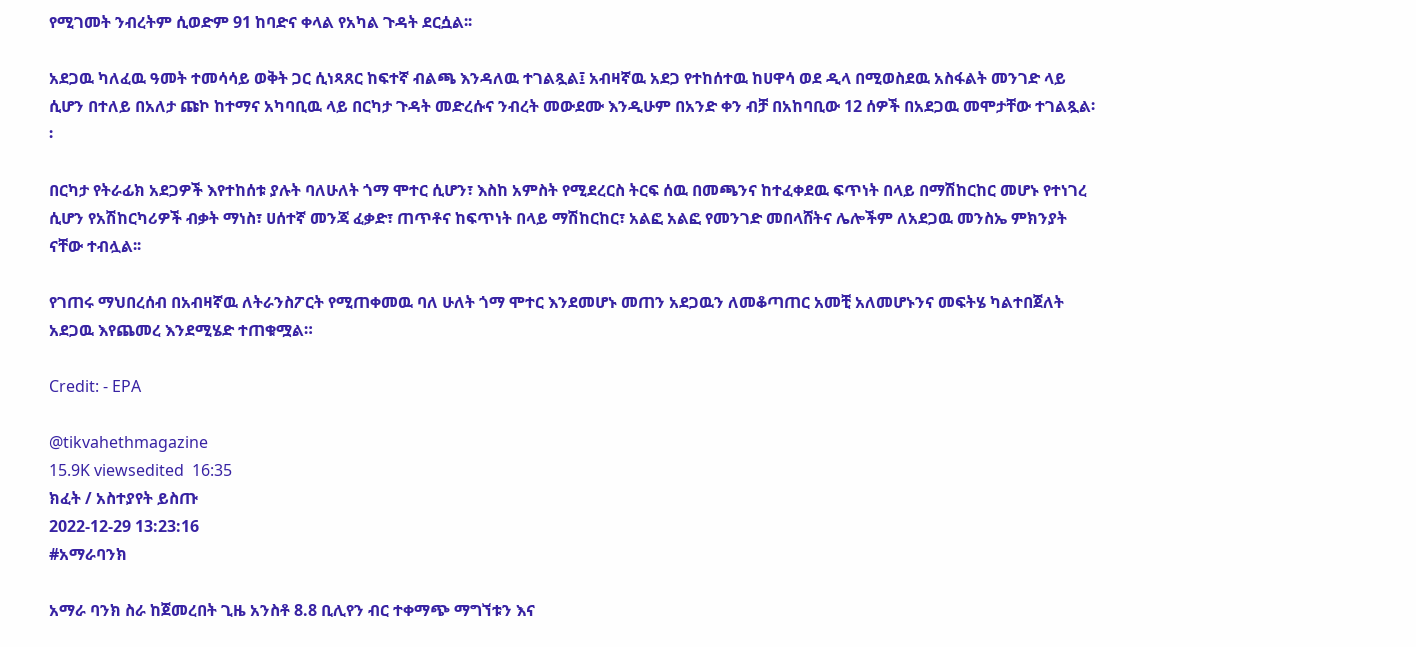የሚገመት ንብረትም ሲወድም 91 ከባድና ቀላል የአካል ጉዳት ደርሷል፡፡

አደጋዉ ካለፈዉ ዓመት ተመሳሳይ ወቅት ጋር ሲነጻጸር ከፍተኛ ብልጫ እንዳለዉ ተገልጿል፤ አብዛኛዉ አደጋ የተከሰተዉ ከሀዋሳ ወደ ዲላ በሚወስደዉ አስፋልት መንገድ ላይ ሲሆን በተለይ በአለታ ጩኮ ከተማና አካባቢዉ ላይ በርካታ ጉዳት መድረሱና ንብረት መውደሙ እንዲሁም በአንድ ቀን ብቻ በአከባቢው 12 ሰዎች በአደጋዉ መሞታቸው ተገልጿል፡፡

በርካታ የትራፊክ አደጋዎች እየተከሰቱ ያሉት ባለሁለት ጎማ ሞተር ሲሆን፣ እስከ አምስት የሚደረርስ ትርፍ ሰዉ በመጫንና ከተፈቀደዉ ፍጥነት በላይ በማሽከርከር መሆኑ የተነገረ ሲሆን የአሽከርካሪዎች ብቃት ማነስ፣ ሀሰተኛ መንጃ ፈቃድ፣ ጠጥቶና ከፍጥነት በላይ ማሽከርከር፣ አልፎ አልፎ የመንገድ መበላሸትና ሌሎችም ለአደጋዉ መንስኤ ምክንያት ናቸው ተብሏል፡፡

የገጠሩ ማህበረሰብ በአብዛኛዉ ለትራንስፖርት የሚጠቀመዉ ባለ ሁለት ጎማ ሞተር እንደመሆኑ መጠን አደጋዉን ለመቆጣጠር አመቺ አለመሆኑንና መፍትሄ ካልተበጀለት አደጋዉ እየጨመረ እንደሚሄድ ተጠቁሟል።

Credit: - EPA

@tikvahethmagazine
15.9K viewsedited  16:35
ክፈት / አስተያየት ይስጡ
2022-12-29 13:23:16
#አማራባንክ

አማራ ባንክ ስራ ከጀመረበት ጊዜ አንስቶ 8.8 ቢሊየን ብር ተቀማጭ ማግኘቱን እና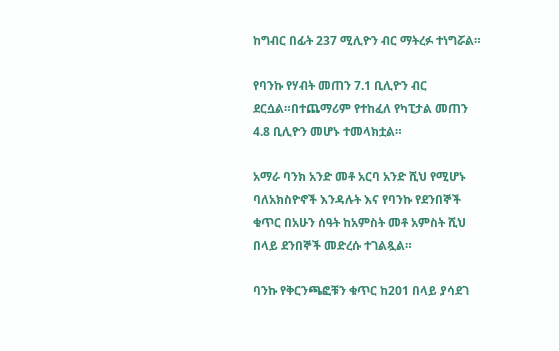ከግብር በፊት 237 ሚሊዮን ብር ማትረፉ ተነግሯል።

የባንኩ የሃብት መጠን 7.1 ቢሊዮን ብር ደርሷል።በተጨማሪም የተከፈለ የካፒታል መጠን 4.8 ቢሊዮን መሆኑ ተመላክቷል።

አማራ ባንክ አንድ መቶ አርባ አንድ ሺህ የሚሆኑ ባለአክስዮኖች እንዳሉት እና የባንኩ የደንበኞች ቁጥር በአሁን ሰዓት ከአምስት መቶ አምስት ሺህ በላይ ደንበኞች መድረሱ ተገልጿል።

ባንኩ የቅርንጫፎቹን ቁጥር ከ201 በላይ ያሳደገ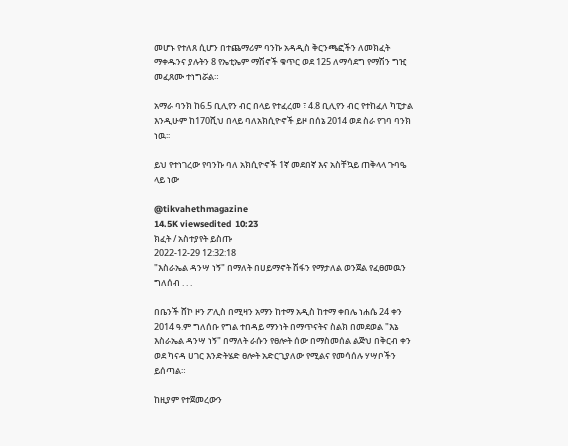መሆኑ የተለጸ ሲሆን በተጨማሪም ባንኩ አዳዲስ ቅርንጫፎችን ለመክፈት ማቀዱንና ያሉትን 8 የኤቲኤም ማሽኖች ቁጥር ወደ 125 ለማሳደግ የማሽን ግዢ መፈጸሙ ተነግሯል።

አማራ ባንክ ከ6.5 ቢሊየን ብር በላይ የተፈረመ ፣ 4.8 ቢሊየን ብር የተከፈለ ካፒታል እንዲሁም ከ170ሺህ በላይ ባለአክሲዮኖች ይዞ በሰኔ 2014 ወደ ስራ የገባ ባንክ ነዉ፡፡

ይህ የተነገረው የባንኩ ባለ አክሲዮኖች 1ኛ መደበኛ እና አስቸኳይ ጠቅላላ ጉባዔ ላይ ነው

@tikvahethmagazine
14.5K viewsedited  10:23
ክፈት / አስተያየት ይስጡ
2022-12-29 12:32:18
"እስራኤል ዳንሣ ነኝ" በማለት በሀይማኖት ሽፋን የማታለል ወንጀል የፈፀመዉን ግለሰብ . . .

በቤንች ሸኮ ዞን ፖሊስ በሚዛን አማን ከተማ አዲስ ከተማ ቀበሌ ነሐሴ 24 ቀን 2014 ዓ.ም ግለሰቡ የግል ተበዳይ ማንነት በማጥናትና ስልክ በመደወል "እኔ እስራኤል ዳንሣ ነኝ" በማለት ራሱን የፀሎት ሰው በማስመሰል ልጅህ በቅርብ ቀን ወደ ካናዳ ሀገር እንድትሄድ ፀሎት አድርጊያለው የሚልና የመሳሰሉ ሃሣቦችን ይሰጣል።

ከዚያም የተጀመረውን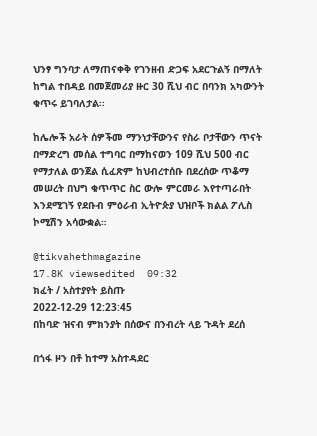ህንፃ ግንባታ ለማጠናቀቅ የገንዘብ ድጋፍ አደርጉልኝ በማለት ከግል ተበዳይ በመጀመሪያ ዙር 30 ሺህ ብር በባንክ አካውንት ቁጥሩ ይገባለታል፡፡

ከሌሎች አራት ሰዎችመ ማንነታቸውንና የስራ ቦታቸውን ጥናት በማድረግ መሰል ተግባር በማከናወን 109 ሺህ 500 ብር የማታለል ወንጀል ሲፈጽም ከህብረተሰቡ በደረሰው ጥቆማ መሠረት በህግ ቁጥጥር ስር ውሎ ምርመራ እየተጣራበት እንደሚገኝ የደቡብ ምዕራብ ኢትዮጵያ ህዝቦች ክልል ፖሊስ ኮሚሽን አሳውቋል።

@tikvahethmagazine
17.8K viewsedited  09:32
ክፈት / አስተያየት ይስጡ
2022-12-29 12:23:45
በከባድ ዝናብ ምክንያት በሰውና በንብረት ላይ ጉዳት ደረሰ

በጎፋ ዞን በቶ ከተማ አስተዳደር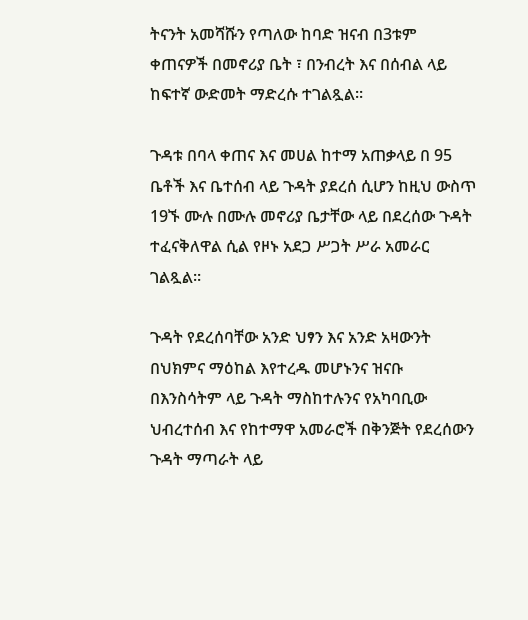ትናንት አመሻሹን የጣለው ከባድ ዝናብ በ3ቱም ቀጠናዎች በመኖሪያ ቤት ፣ በንብረት እና በሰብል ላይ ከፍተኛ ውድመት ማድረሱ ተገልጿል።

ጉዳቱ በባላ ቀጠና እና መሀል ከተማ አጠቃላይ በ 95 ቤቶች እና ቤተሰብ ላይ ጉዳት ያደረሰ ሲሆን ከዚህ ውስጥ 19ኙ ሙሉ በሙሉ መኖሪያ ቤታቸው ላይ በደረሰው ጉዳት ተፈናቅለዋል ሲል የዞኑ አደጋ ሥጋት ሥራ አመራር ገልጿል።

ጉዳት የደረሰባቸው አንድ ህፃን እና አንድ አዛውንት በህክምና ማዕከል እየተረዱ መሆኑንና ዝናቡ በእንስሳትም ላይ ጉዳት ማስከተሉንና የአካባቢው ህብረተሰብ እና የከተማዋ አመራሮች በቅንጅት የደረሰውን ጉዳት ማጣራት ላይ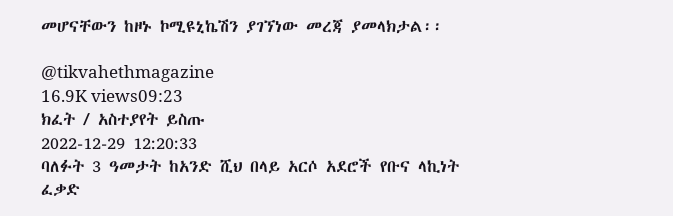መሆናቸውን ከዞኑ ኮሚዩኒኬሽን ያገኘነው መረጃ ያመላክታል፡፡

@tikvahethmagazine
16.9K views09:23
ክፈት / አስተያየት ይስጡ
2022-12-29 12:20:33
ባለፉት 3 ዓመታት ከአንድ ሺህ በላይ አርሶ አደሮች የቡና ላኪነት ፈቃድ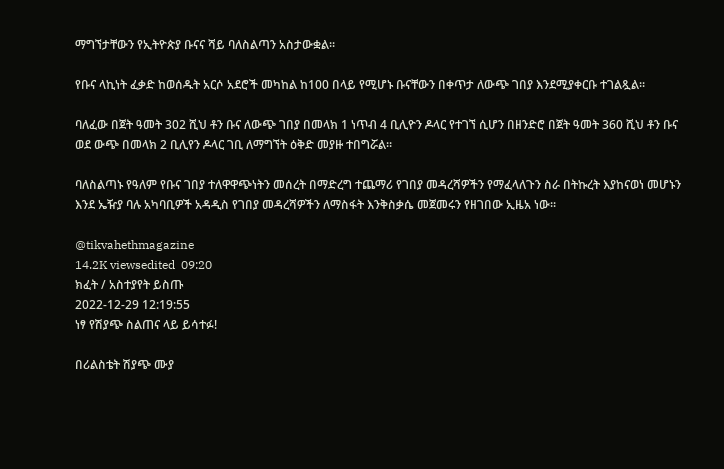ማግኘታቸውን የኢትዮጵያ ቡናና ሻይ ባለስልጣን አስታውቋል፡፡

የቡና ላኪነት ፈቃድ ከወሰዱት አርሶ አደሮች መካከል ከ100 በላይ የሚሆኑ ቡናቸውን በቀጥታ ለውጭ ገበያ እንደሚያቀርቡ ተገልጿል፡፡

ባለፈው በጀት ዓመት 302 ሺህ ቶን ቡና ለውጭ ገበያ በመላክ 1 ነጥብ 4 ቢሊዮን ዶላር የተገኘ ሲሆን በዘንድሮ በጀት ዓመት 360 ሺህ ቶን ቡና ወደ ውጭ በመላክ 2 ቢሊየን ዶላር ገቢ ለማግኘት ዕቅድ መያዙ ተበግሯል።

ባለስልጣኑ የዓለም የቡና ገበያ ተለዋዋጭነትን መሰረት በማድረግ ተጨማሪ የገበያ መዳረሻዎችን የማፈላለጉን ስራ በትኩረት እያከናወነ መሆኑን እንደ ኤዥያ ባሉ አካባቢዎች አዳዲስ የገበያ መዳረሻዎችን ለማስፋት እንቅስቃሴ መጀመሩን የዘገበው ኢዜአ ነው፡፡

@tikvahethmagazine
14.2K viewsedited  09:20
ክፈት / አስተያየት ይስጡ
2022-12-29 12:19:55
ነፃ የሽያጭ ስልጠና ላይ ይሳተፉ!

በሪልስቴት ሽያጭ ሙያ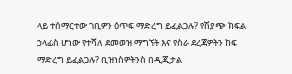ላይ ተሰማርተው ገቢዎን ዕጥፍ ማድረግ ይፈልጋሉ? የሽያጭ ክፍል ኃላፊስ ሆነው የተሻለ ደመወዝ ማግኘት እና የስራ ደረጃዎትን ከፍ ማድረግ ይፈልጋሉ? ቢዝነስዎትንስ በዲጂታል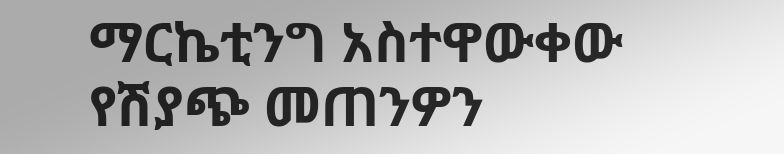ማርኬቲንግ አስተዋውቀው የሽያጭ መጠንዎን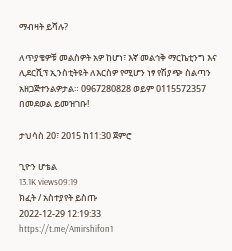ማብዛት ይሻሉ?

ለጥያቄዎቹ መልስዎት አዎ ከሆነ፣ እኛ መልኅቅ ማርኬቲንግ እና ሊደርሺፕ ኢንስቲትዩት ለእርስዎ የሚሆን ነፃ የሽያጭ ስልጣን አዘጋጅተንልዎታል። 0967280828 ወይም 0115572357 በመደወል ይመዝገቡ!

ታህሳስ 20፣ 2015 ከ11:30 ጀምሮ

ጊዮን ሆቴል
13.1K views09:19
ክፈት / አስተያየት ይስጡ
2022-12-29 12:19:33
https://t.me/Amirshifon1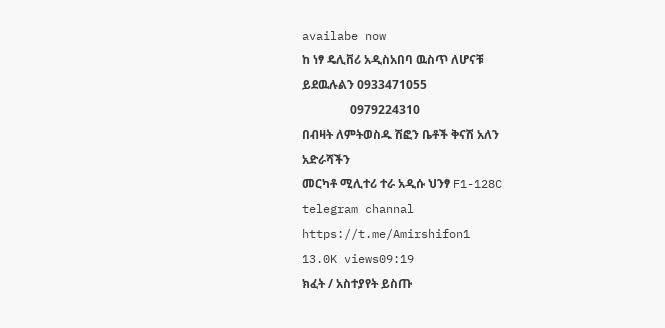availabe now
ከ ነፃ ዴሊቨሪ አዲስአበባ ዉስጥ ለሆናቹ
ይደዉሉልን 0933471055
                0979224310
በብዛት ለምትወስዱ ሽፎን ቤቶች ቅናሽ አለን
አድራሻችን
መርካቶ ሚሊተሪ ተራ አዲሱ ህንፃ F1-128C
telegram channal
https://t.me/Amirshifon1
13.0K views09:19
ክፈት / አስተያየት ይስጡ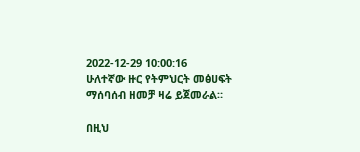2022-12-29 10:00:16
ሁለተኛው ዙር የትምህርት መፅሀፍት ማሰባሰብ ዘመቻ ዛሬ ይጀመራል።

በዚህ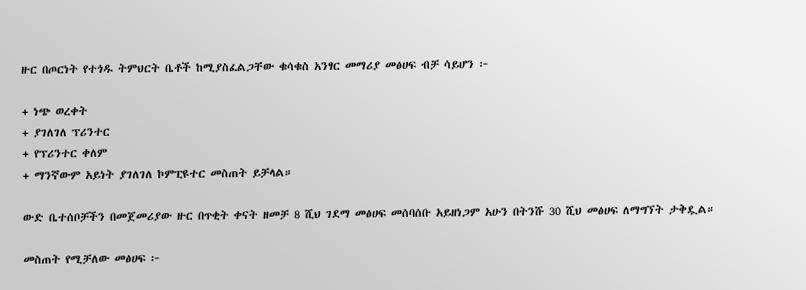ዙር በጦርነት የተጎዱ ትምህርት ቤቶች ከሚያስፈልጋቸው ቁሳቁስ አንፃር መማሪያ መፅሀፍ ብቻ ሳይሆን ፦

+ ነጭ ወረቀት
+ ያገለገለ ፕሪንተር
+ የፕሪንተር ቀለም
+ ማንኛውም አይነት ያገለገለ ኮምፒዩተር መስጠት ይቻላል።

ውድ ቤተሰቦቻችን በመጀመሪያው ዙር በጥቂት ቀናት ዘመቻ 8 ሺህ ገደማ መፅሀፍ መሰባሰቡ አይዘነጋም አሁን በትንሹ 30 ሺህ መፅሀፍ ለማግኘት ታቅዷል።

መስጠት የሚቻለው መፅሀፍ ፦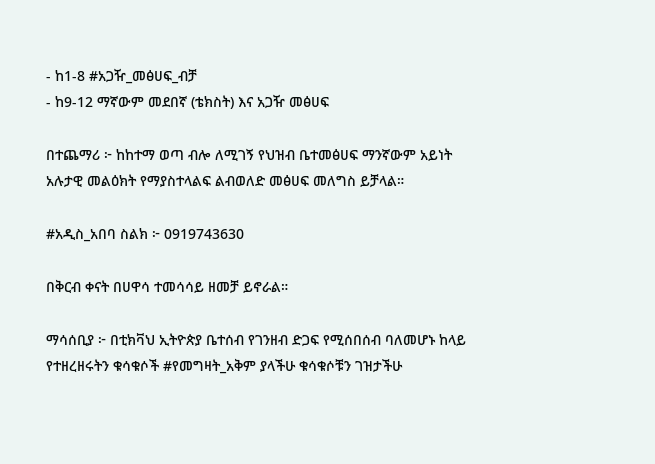- ከ1-8 #አጋዥ_መፅሀፍ_ብቻ
- ከ9-12 ማኛውም መደበኛ (ቴክስት) እና አጋዥ መፅሀፍ

በተጨማሪ ፦ ከከተማ ወጣ ብሎ ለሚገኝ የህዝብ ቤተመፅሀፍ ማንኛውም አይነት አሉታዊ መልዕክት የማያስተላልፍ ልብወለድ መፅሀፍ መለግስ ይቻላል።

#አዲስ_አበባ ስልክ ፦ 0919743630

በቅርብ ቀናት በሀዋሳ ተመሳሳይ ዘመቻ ይኖራል።

ማሳሰቢያ ፦ በቲክቫህ ኢትዮጵያ ቤተሰብ የገንዘብ ድጋፍ የሚሰበሰብ ባለመሆኑ ከላይ የተዘረዘሩትን ቁሳቁሶች #የመግዛት_አቅም ያላችሁ ቁሳቁሶቹን ገዝታችሁ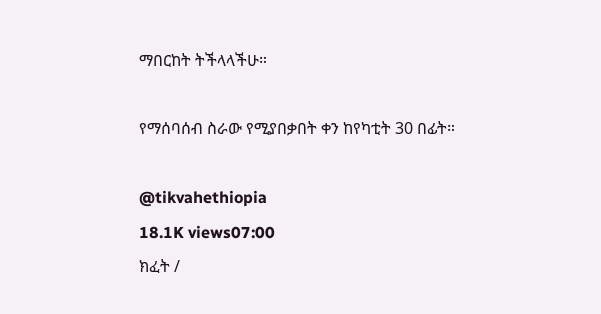ማበርከት ትችላላችሁ።

የማሰባሰብ ስራው የሚያበቃበት ቀን ከየካቲት 30 በፊት።

@tikvahethiopia
18.1K views07:00
ክፈት /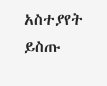አስተያየት ይስጡ